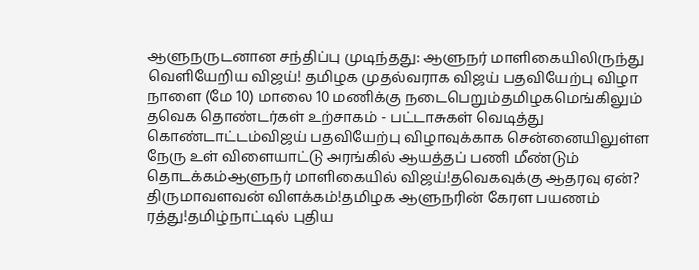ஆளுநருடனான சந்திப்பு முடிந்தது: ஆளுநர் மாளிகையிலிருந்து வெளியேறிய விஜய்! தமிழக முதல்வராக விஜய் பதவியேற்பு விழா நாளை (மே 10) மாலை 10 மணிக்கு நடைபெறும்தமிழகமெங்கிலும் தவெக தொண்டர்கள் உற்சாகம் - பட்டாசுகள் வெடித்து கொண்டாட்டம்விஜய் பதவியேற்பு விழாவுக்காக சென்னையிலுள்ள நேரு உள் விளையாட்டு அரங்கில் ஆயத்தப் பணி மீண்டும் தொடக்கம்ஆளுநர் மாளிகையில் விஜய்!தவெகவுக்கு ஆதரவு ஏன்? திருமாவளவன் விளக்கம்!தமிழக ஆளுநரின் கேரள பயணம் ரத்து!தமிழ்நாட்டில் புதிய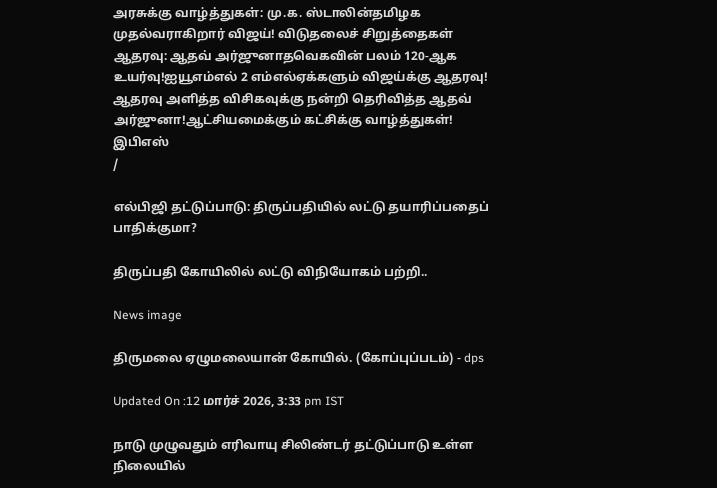அரசுக்கு வாழ்த்துகள்: மு.க. ஸ்டாலின்தமிழக முதல்வராகிறார் விஜய்! விடுதலைச் சிறுத்தைகள் ஆதரவு: ஆதவ் அர்ஜுனாதவெகவின் பலம் 120-ஆக உயர்வு!ஐயூஎம்எல் 2 எம்எல்ஏக்களும் விஜய்க்கு ஆதரவு! ஆதரவு அளித்த விசிகவுக்கு நன்றி தெரிவித்த ஆதவ் அர்ஜுனா!ஆட்சியமைக்கும் கட்சிக்கு வாழ்த்துகள்! இபிஎஸ்
/

எல்பிஜி தட்டுப்பாடு: திருப்பதியில் லட்டு தயாரிப்பதைப் பாதிக்குமா?

திருப்பதி கோயிலில் லட்டு விநியோகம் பற்றி..

News image

திருமலை ஏழுமலையான் கோயில். (கோப்புப்படம்) - dps

Updated On :12 மார்ச் 2026, 3:33 pm IST

நாடு முழுவதும் எரிவாயு சிலிண்டர் தட்டுப்பாடு உள்ள நிலையில்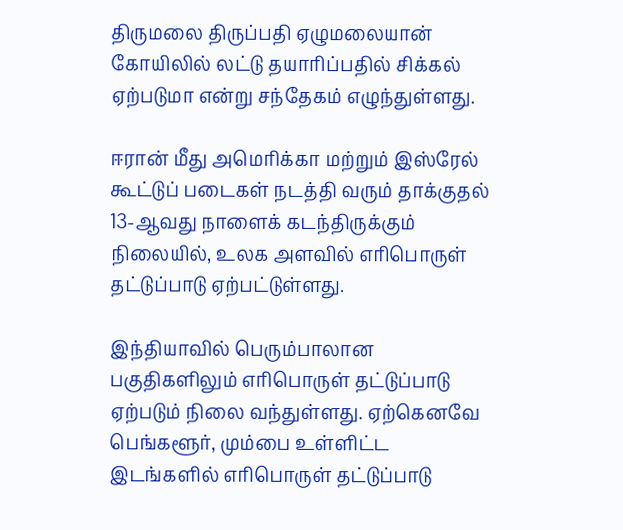திருமலை திருப்பதி ஏழுமலையான் கோயிலில் லட்டு தயாரிப்பதில் சிக்கல் ஏற்படுமா என்று சந்தேகம் எழுந்துள்ளது.

ஈரான் மீது அமெரிக்கா மற்றும் இஸ்ரேல் கூட்டுப் படைகள் நடத்தி வரும் தாக்குதல் 13-ஆவது நாளைக் கடந்திருக்கும் நிலையில், உலக அளவில் எரிபொருள் தட்டுப்பாடு ஏற்பட்டுள்ளது.

இந்தியாவில் பெரும்பாலான பகுதிகளிலும் எரிபொருள் தட்டுப்பாடு ஏற்படும் நிலை வந்துள்ளது. ஏற்கெனவே பெங்களூர், மும்பை உள்ளிட்ட இடங்களில் எரிபொருள் தட்டுப்பாடு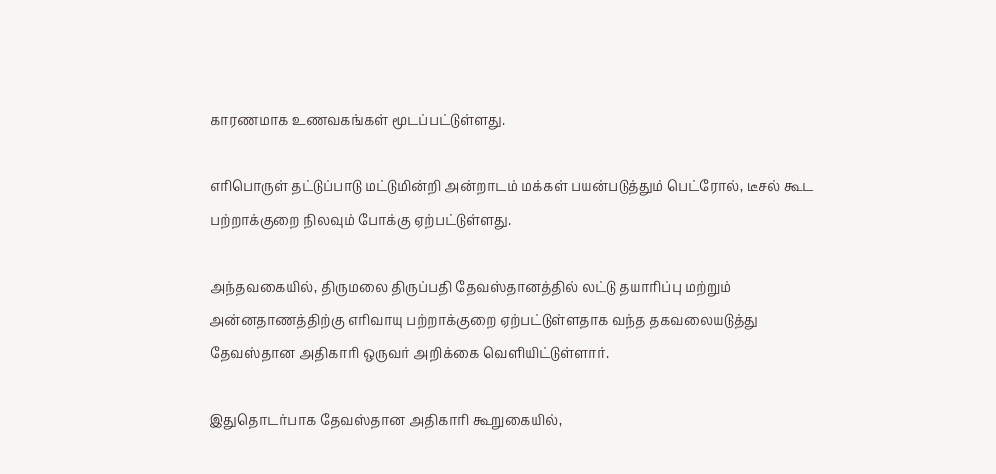காரணமாக உணவகங்கள் மூடப்பட்டுள்ளது.

எரிபொருள் தட்டுப்பாடு மட்டுமின்றி அன்றாடம் மக்கள் பயன்படுத்தும் பெட்ரோல், டீசல் கூட பற்றாக்குறை நிலவும் போக்கு ஏற்பட்டுள்ளது.

அந்தவகையில், திருமலை திருப்பதி தேவஸ்தானத்தில் லட்டு தயாரிப்பு மற்றும் அன்னதாணத்திற்கு எரிவாயு பற்றாக்குறை ஏற்பட்டுள்ளதாக வந்த தகவலையடுத்து தேவஸ்தான அதிகாரி ஒருவர் அறிக்கை வெளியிட்டுள்ளார்.

இதுதொடர்பாக தேவஸ்தான அதிகாரி கூறுகையில்,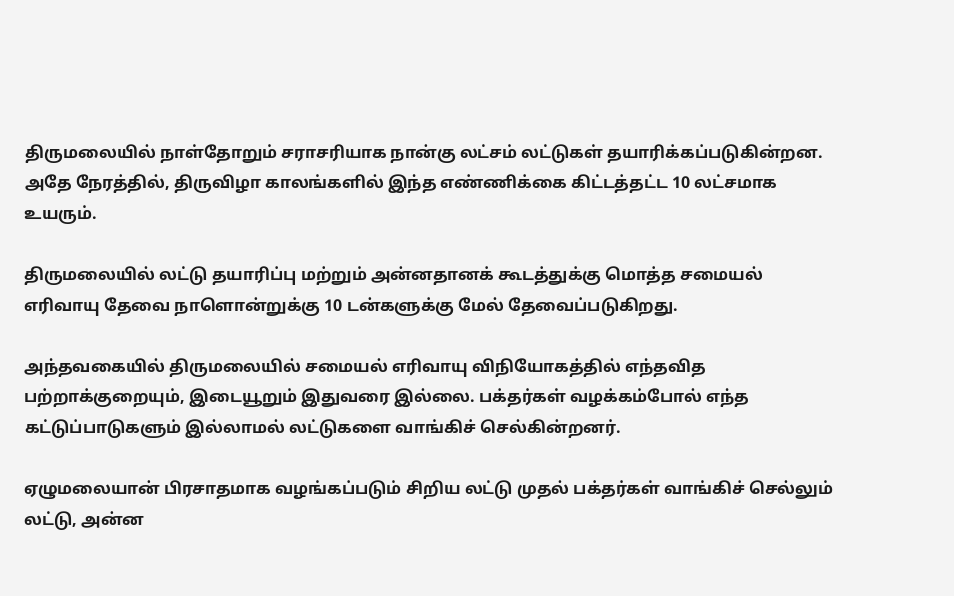திருமலையில் நாள்தோறும் சராசரியாக நான்கு லட்சம் லட்டுகள் தயாரிக்கப்படுகின்றன. அதே நேரத்தில், திருவிழா காலங்களில் இந்த எண்ணிக்கை கிட்டத்தட்ட 10 லட்சமாக உயரும்.

திருமலையில் லட்டு தயாரிப்பு மற்றும் அன்னதானக் கூடத்துக்கு மொத்த சமையல் எரிவாயு தேவை நாளொன்றுக்கு 10 டன்களுக்கு மேல் தேவைப்படுகிறது.

அந்தவகையில் திருமலையில் சமையல் எரிவாயு விநியோகத்தில் எந்தவித பற்றாக்குறையும், இடையூறும் இதுவரை இல்லை. பக்தர்கள் வழக்கம்போல் எந்த கட்டுப்பாடுகளும் இல்லாமல் லட்டுகளை வாங்கிச் செல்கின்றனர்.

ஏழுமலையான் பிரசாதமாக வழங்கப்படும் சிறிய லட்டு முதல் பக்தர்கள் வாங்கிச் செல்லும் லட்டு, அன்ன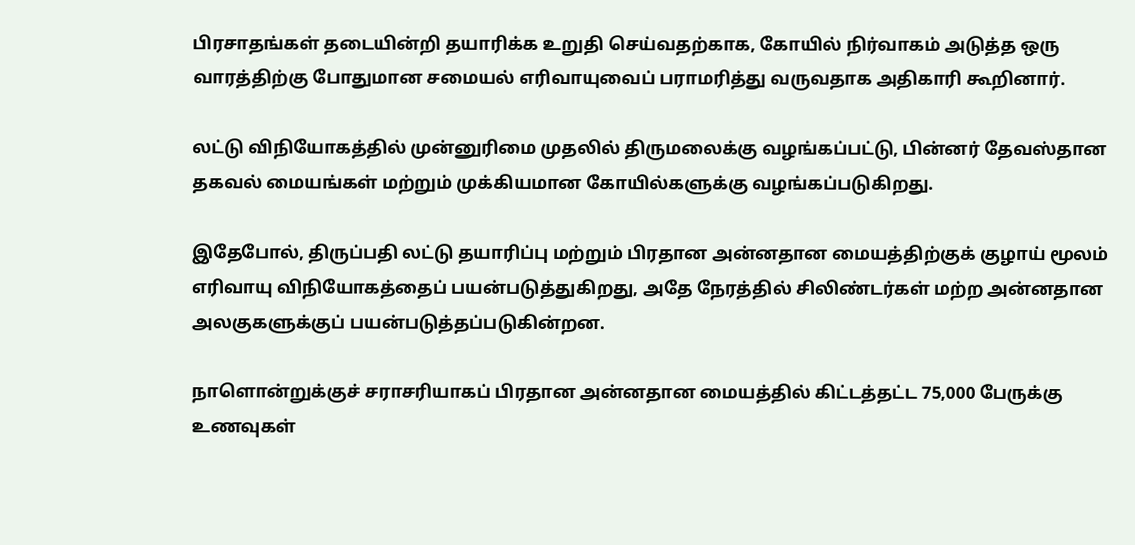பிரசாதங்கள் தடையின்றி தயாரிக்க உறுதி செய்வதற்காக, கோயில் நிர்வாகம் அடுத்த ஒரு வாரத்திற்கு போதுமான சமையல் எரிவாயுவைப் பராமரித்து வருவதாக அதிகாரி கூறினார்.

லட்டு விநியோகத்தில் முன்னுரிமை முதலில் திருமலைக்கு வழங்கப்பட்டு, பின்னர் தேவஸ்தான தகவல் மையங்கள் மற்றும் முக்கியமான கோயில்களுக்கு வழங்கப்படுகிறது.

இதேபோல், திருப்பதி லட்டு தயாரிப்பு மற்றும் பிரதான அன்னதான மையத்திற்குக் குழாய் மூலம் எரிவாயு விநியோகத்தைப் பயன்படுத்துகிறது, அதே நேரத்தில் சிலிண்டர்கள் மற்ற அன்னதான அலகுகளுக்குப் பயன்படுத்தப்படுகின்றன.

நாளொன்றுக்குச் சராசரியாகப் பிரதான அன்னதான மையத்தில் கிட்டத்தட்ட 75,000 பேருக்கு உணவுகள்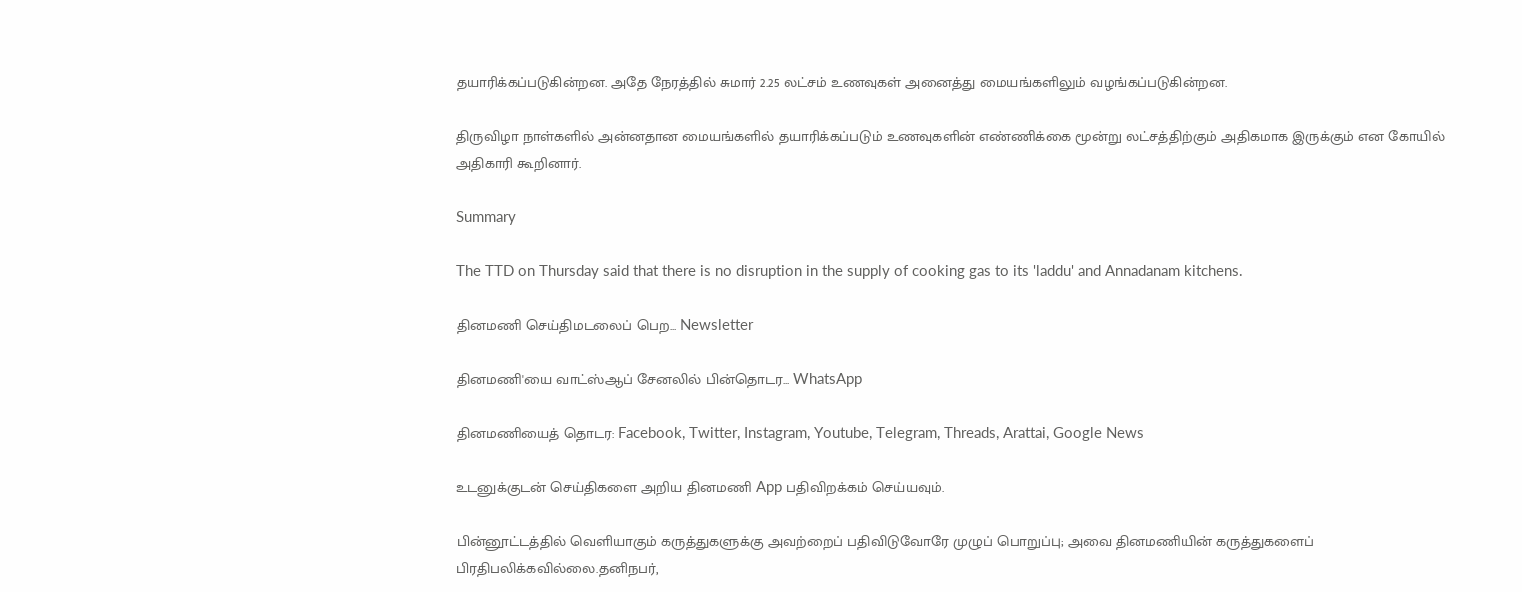தயாரிக்கப்படுகின்றன. அதே நேரத்தில் சுமார் 2.25 லட்சம் உணவுகள் அனைத்து மையங்களிலும் வழங்கப்படுகின்றன.

திருவிழா நாள்களில் அன்னதான மையங்களில் தயாரிக்கப்படும் உணவுகளின் எண்ணிக்கை மூன்று லட்சத்திற்கும் அதிகமாக இருக்கும் என கோயில் அதிகாரி கூறினார்.

Summary

The TTD on Thursday said that there is no disruption in the supply of cooking gas to its 'laddu' and Annadanam kitchens.

தினமணி செய்திமடலைப் பெற... Newsletter

தினமணி'யை வாட்ஸ்ஆப் சேனலில் பின்தொடர... WhatsApp

தினமணியைத் தொடர: Facebook, Twitter, Instagram, Youtube, Telegram, Threads, Arattai, Google News

உடனுக்குடன் செய்திகளை அறிய தினமணி App பதிவிறக்கம் செய்யவும்.

பின்னூட்டத்தில் வெளியாகும் கருத்துகளுக்கு அவற்றைப் பதிவிடுவோரே முழுப் பொறுப்பு; அவை தினமணியின் கருத்துகளைப் பிரதிபலிக்கவில்லை.தனிநபர்,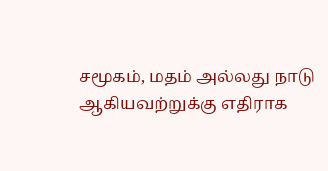சமூகம், மதம் அல்லது நாடு ஆகியவற்றுக்கு எதிராக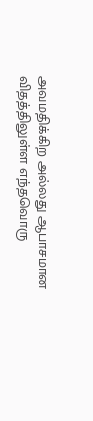அவமதிக்கிற அல்லது ஆபாசமான விதத்திலுள்ள எந்தவொரு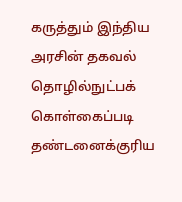கருத்தும் இந்திய அரசின் தகவல் தொழில்நுட்பக் கொள்கைப்படி தண்டனைக்குரிய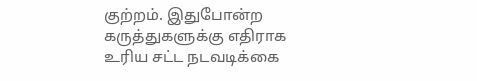குற்றம். இதுபோன்ற கருத்துகளுக்கு எதிராக உரிய சட்ட நடவடிக்கை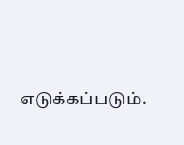எடுக்கப்படும்.